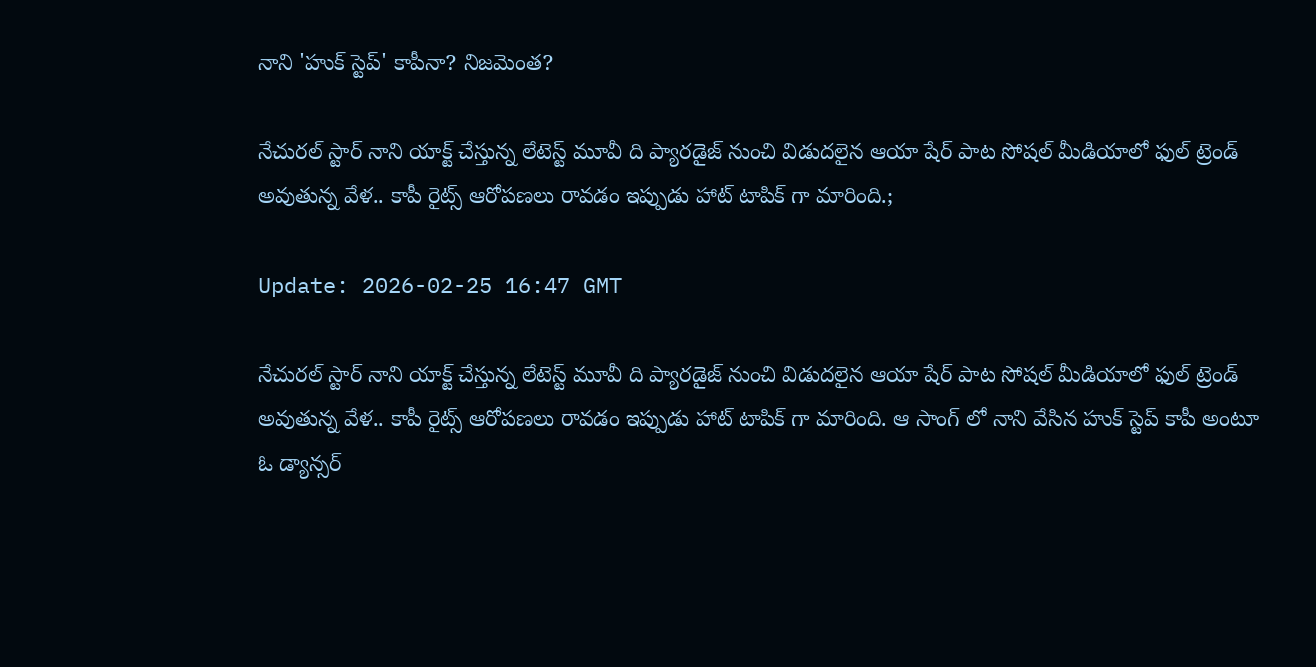నాని 'హుక్ స్టెప్' కాపీనా? నిజమెంత?

నేచురల్ స్టార్ నాని యాక్ట్ చేస్తున్న లేటెస్ట్ మూవీ ది ప్యారడైజ్ నుంచి విడుదలైన ఆయా షేర్ పాట సోషల్ మీడియాలో ఫుల్ ట్రెండ్ అవుతున్న వేళ.. కాపీ రైట్స్ ఆరోపణలు రావడం ఇప్పుడు హాట్ టాపిక్ గా మారింది.;

Update: 2026-02-25 16:47 GMT

నేచురల్ స్టార్ నాని యాక్ట్ చేస్తున్న లేటెస్ట్ మూవీ ది ప్యారడైజ్ నుంచి విడుదలైన ఆయా షేర్ పాట సోషల్ మీడియాలో ఫుల్ ట్రెండ్ అవుతున్న వేళ.. కాపీ రైట్స్ ఆరోపణలు రావడం ఇప్పుడు హాట్ టాపిక్ గా మారింది. ఆ సాంగ్ లో నాని వేసిన హుక్ స్టెప్ కాపీ అంటూ ఓ డ్యాన్సర్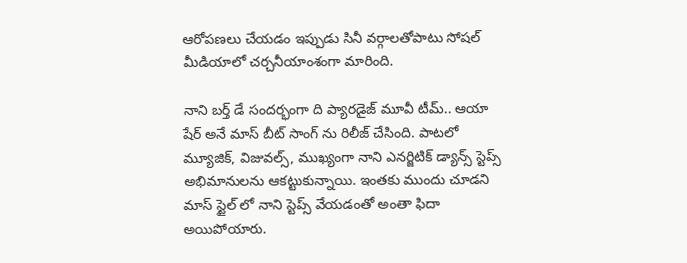ఆరోపణలు చేయడం ఇప్పుడు సినీ వర్గాలతోపాటు సోషల్ మీడియాలో చర్చనీయాంశంగా మారింది.

నాని బర్త్ డే సందర్భంగా ది ప్యారడైజ్ మూవీ టీమ్.. ఆయా షేర్ అనే మాస్ బీట్ సాంగ్‌ ను రిలీజ్ చేసింది. పాటలో మ్యూజిక్, విజువల్స్, ముఖ్యంగా నాని ఎనర్జిటిక్ డ్యాన్స్ స్టెప్స్ అభిమానులను ఆకట్టుకున్నాయి. ఇంతకు ముందు చూడని మాస్ స్టైల్‌ లో నాని స్టెప్స్ వేయడంతో అంతా ఫిదా అయిపోయారు.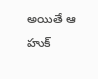అయితే ఆ హుక్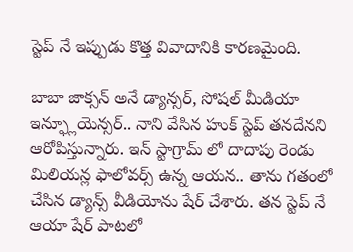స్టెప్‌ నే ఇప్పుడు కొత్త వివాదానికి కారణమైంది.

బాబా జాక్సన్ అనే డ్యాన్సర్, సోషల్ మీడియా ఇన్ఫ్లూయెన్సర్.. నాని వేసిన హుక్ స్టెప్ తనదేనని ఆరోపిస్తున్నారు. ఇన్‌ స్టాగ్రామ్‌ లో దాదాపు రెండు మిలియన్ల ఫాలోవర్స్ ఉన్న ఆయన.. తాను గతంలో చేసిన డ్యాన్స్ వీడియోను షేర్ చేశారు. తన స్టెప్‌ నే ఆయా షేర్ పాటలో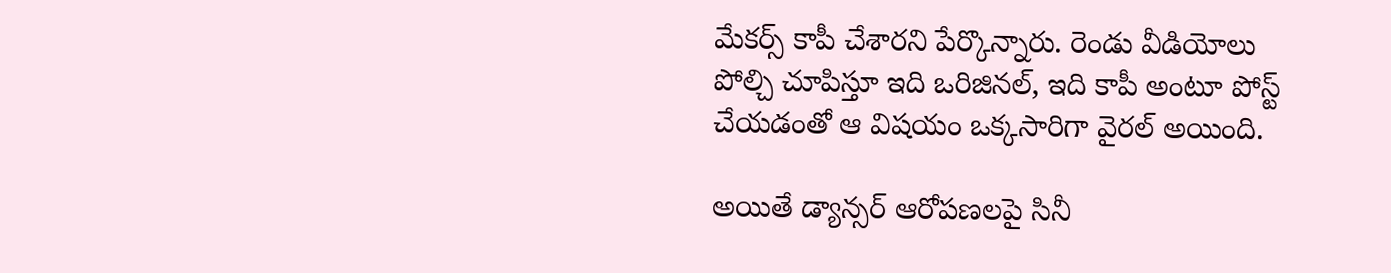మేకర్స్ కాపీ చేశారని పేర్కొన్నారు. రెండు వీడియోలు పోల్చి చూపిస్తూ ఇది ఒరిజినల్, ఇది కాపీ అంటూ పోస్ట్ చేయడంతో ఆ విషయం ఒక్కసారిగా వైరల్ అయింది.

అయితే డ్యాన్సర్ ఆరోపణలపై సినీ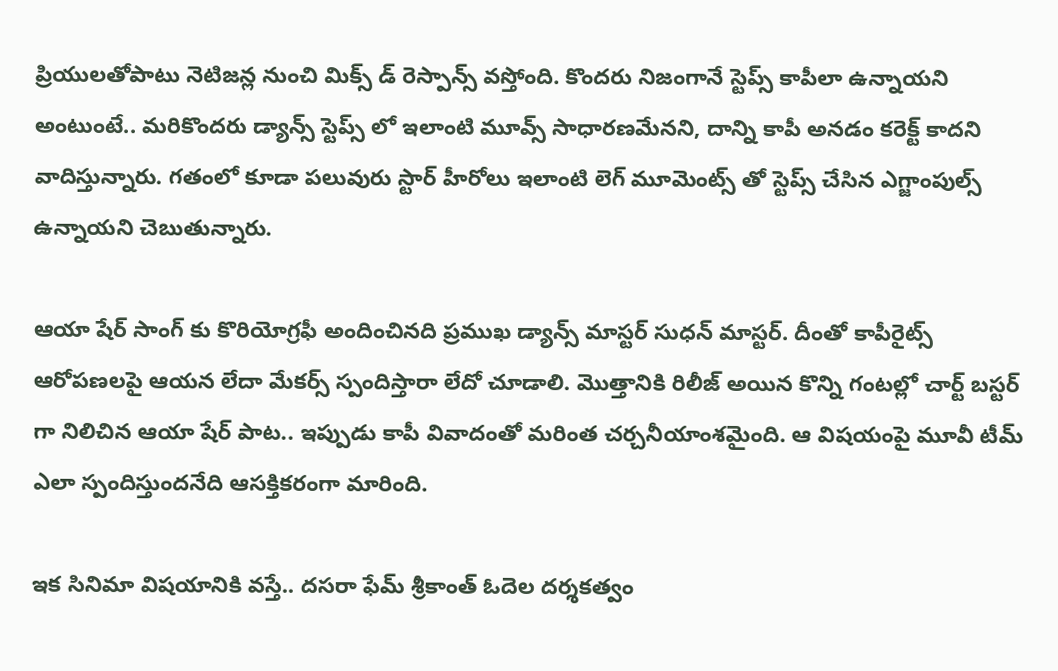ప్రియులతోపాటు నెటిజన్ల నుంచి మిక్స్ డ్ రెస్పాన్స్ వస్తోంది. కొందరు నిజంగానే స్టెప్స్ కాపీలా ఉన్నాయని అంటుంటే.. మరికొందరు డ్యాన్స్ స్టెప్స్‌ లో ఇలాంటి మూవ్స్ సాధారణమేనని, దాన్ని కాపీ అనడం కరెక్ట్ కాదని వాదిస్తున్నారు. గతంలో కూడా పలువురు స్టార్ హీరోలు ఇలాంటి లెగ్ మూమెంట్స్‌ తో స్టెప్స్ చేసిన ఎగ్జాంపుల్స్ ఉన్నాయని చెబుతున్నారు.

ఆయా షేర్ సాంగ్ కు కొరియోగ్రఫీ అందించినది ప్రముఖ డ్యాన్స్ మాస్టర్ సుధన్ మాస్టర్. దీంతో కాపీరైట్స్ ఆరోపణలపై ఆయన లేదా మేకర్స్ స్పందిస్తారా లేదో చూడాలి. మొత్తానికి రిలీజ్ అయిన కొన్ని గంటల్లో చార్ట్ బస్టర్ గా నిలిచిన ఆయా షేర్ పాట.. ఇప్పుడు కాపీ వివాదంతో మరింత చర్చనీయాంశమైంది. ఆ విషయంపై మూవీ టీమ్ ఎలా స్పందిస్తుందనేది ఆసక్తికరంగా మారింది.

ఇక సినిమా విషయానికి వస్తే.. దసరా ఫేమ్ శ్రీకాంత్ ఓదెల దర్శకత్వం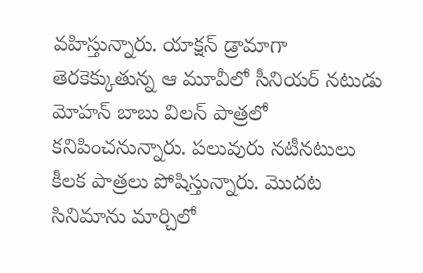వహిస్తున్నారు. యాక్షన్ డ్రామాగా తెరకెక్కుతున్న ఆ మూవీలో సీనియర్ నటుడు మోహన్ బాబు విలన్ పాత్రలో కనిపించనున్నారు. పలువురు నటీనటులు కీలక పాత్రలు పోషిస్తున్నారు. మొదట సినిమాను మార్చిలో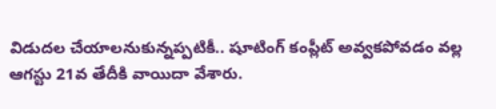విడుదల చేయాలనుకున్నప్పటికీ.. షూటింగ్ కంప్లీట్ అవ్వకపోవడం వల్ల ఆగస్టు 21వ తేదీకి వాయిదా వేశారు.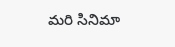మరి సినిమా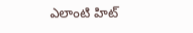ఎలాంటి హిట్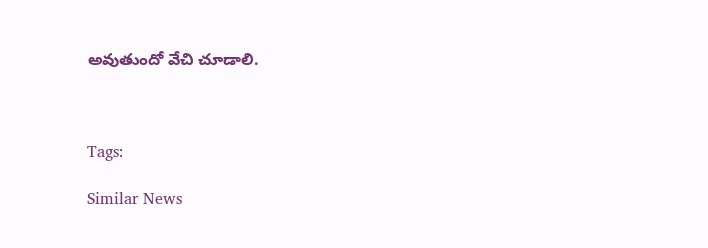అవుతుందో వేచి చూడాలి.



Tags:

Similar News